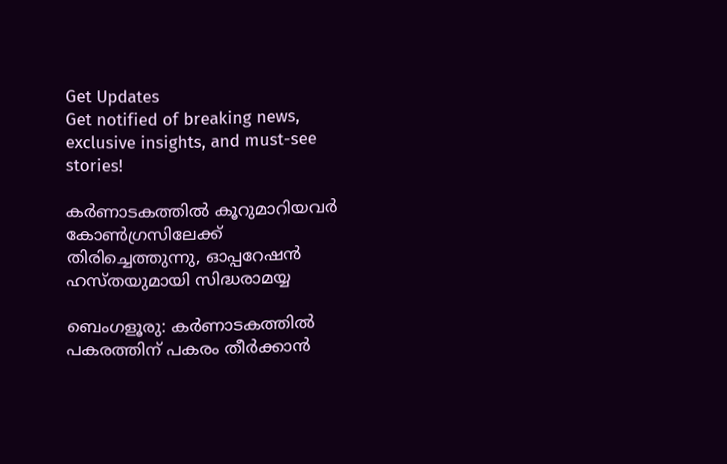Get Updates
Get notified of breaking news, exclusive insights, and must-see stories!

കര്‍ണാടകത്തില്‍ കൂറുമാറിയവര്‍ കോണ്‍ഗ്രസിലേക്ക് തിരിച്ചെത്തുന്നു, ഓപ്പറേഷന്‍ ഹസ്തയുമായി സിദ്ധരാമയ്യ

ബെംഗളൂരു: കര്‍ണാടകത്തില്‍ പകരത്തിന് പകരം തീര്‍ക്കാന്‍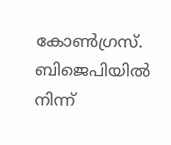കോണ്‍ഗ്രസ്. ബിജെപിയില്‍ നിന്ന്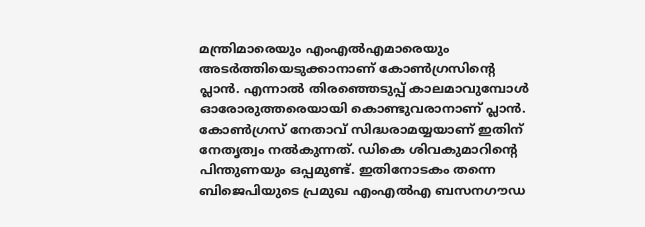മന്ത്രിമാരെയും എംഎല്‍എമാരെയും അടര്‍ത്തിയെടുക്കാനാണ് കോണ്‍ഗ്രസിന്റെ പ്ലാന്‍. എന്നാല്‍ തിരഞ്ഞെടുപ്പ് കാലമാവുമ്പോള്‍ ഓരോരുത്തരെയായി കൊണ്ടുവരാനാണ് പ്ലാന്‍. കോണ്‍ഗ്രസ് നേതാവ് സിദ്ധരാമയ്യയാണ് ഇതിന് നേതൃത്വം നല്‍കുന്നത്. ഡികെ ശിവകുമാറിന്റെ പിന്തുണയും ഒപ്പമുണ്ട്. ഇതിനോടകം തന്നെ ബിജെപിയുടെ പ്രമുഖ എംഎല്‍എ ബസനഗൗഡ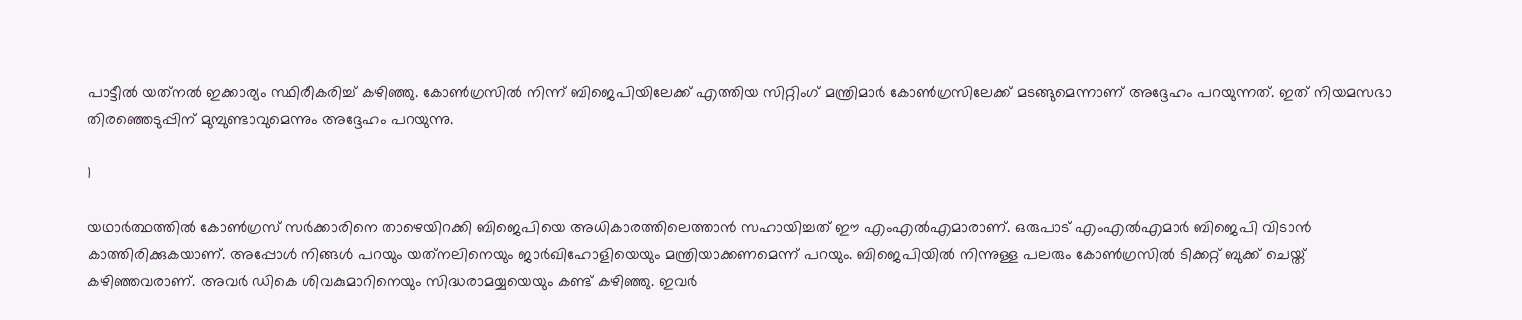പാട്ടീല്‍ യത്‌നല്‍ ഇക്കാര്യം സ്ഥിരീകരിച്ച് കഴിഞ്ഞു. കോണ്‍ഗ്രസില്‍ നിന്ന് ബിജെപിയിലേക്ക് എത്തിയ സിറ്റിംഗ് മന്ത്രിമാര്‍ കോണ്‍ഗ്രസിലേക്ക് മടങ്ങുമെന്നാണ് അദ്ദേഹം പറയുന്നത്. ഇത് നിയമസഭാ തിരഞ്ഞെടുപ്പിന് മുമ്പുണ്ടാവുമെന്നും അദ്ദേഹം പറയുന്നു.

1

യഥാര്‍ത്ഥത്തില്‍ കോണ്‍ഗ്രസ് സര്‍ക്കാരിനെ താഴെയിറക്കി ബിജെപിയെ അധികാരത്തിലെത്താന്‍ സഹായിച്ചത് ഈ എംഎല്‍എമാരാണ്. ഒരുപാട് എംഎല്‍എമാര്‍ ബിജെപി വിടാന്‍ കാത്തിരിക്കുകയാണ്. അപ്പോള്‍ നിങ്ങള്‍ പറയും യത്‌നലിനെയും ജാര്‍ഖിഹോളിയെയും മന്ത്രിയാക്കണമെന്ന് പറയും. ബിജെപിയില്‍ നിന്നുള്ള പലരും കോണ്‍ഗ്രസില്‍ ടിക്കറ്റ് ബുക്ക് ചെയ്ത് കഴിഞ്ഞവരാണ്. അവര്‍ ഡികെ ശിവകുമാറിനെയും സിദ്ധരാമയ്യയെയും കണ്ട് കഴിഞ്ഞു. ഇവര്‍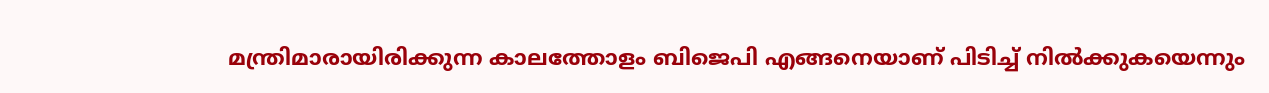മന്ത്രിമാരായിരിക്കുന്ന കാലത്തോളം ബിജെപി എങ്ങനെയാണ് പിടിച്ച് നില്‍ക്കുകയെന്നും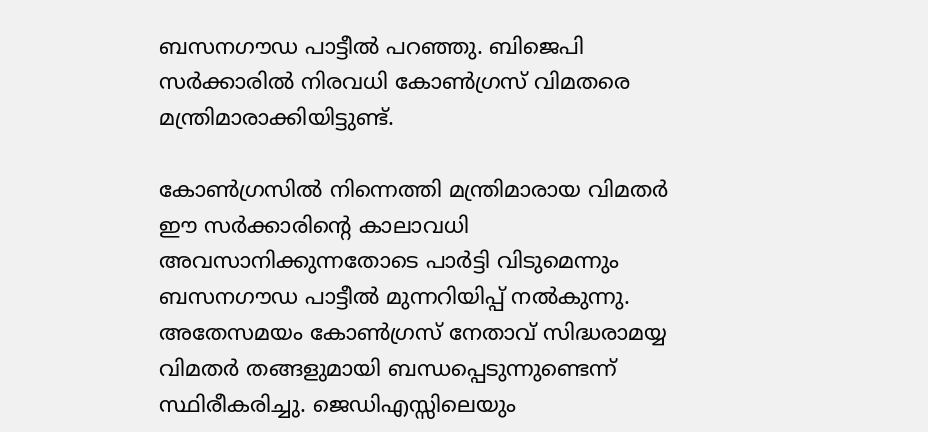ബസനഗൗഡ പാട്ടീല്‍ പറഞ്ഞു. ബിജെപി സര്‍ക്കാരില്‍ നിരവധി കോണ്‍ഗ്രസ് വിമതരെ മന്ത്രിമാരാക്കിയിട്ടുണ്ട്.

കോണ്‍ഗ്രസില്‍ നിന്നെത്തി മന്ത്രിമാരായ വിമതര്‍ ഈ സര്‍ക്കാരിന്റെ കാലാവധി അവസാനിക്കുന്നതോടെ പാര്‍ട്ടി വിടുമെന്നും ബസനഗൗഡ പാട്ടീല്‍ മുന്നറിയിപ്പ് നല്‍കുന്നു. അതേസമയം കോണ്‍ഗ്രസ് നേതാവ് സിദ്ധരാമയ്യ വിമതര്‍ തങ്ങളുമായി ബന്ധപ്പെടുന്നുണ്ടെന്ന് സ്ഥിരീകരിച്ചു. ജെഡിഎസ്സിലെയും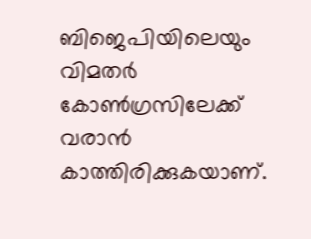ബിജെപിയിലെയും വിമതര്‍ കോണ്‍ഗ്രസിലേക്ക് വരാന്‍ കാത്തിരിക്കുകയാണ്.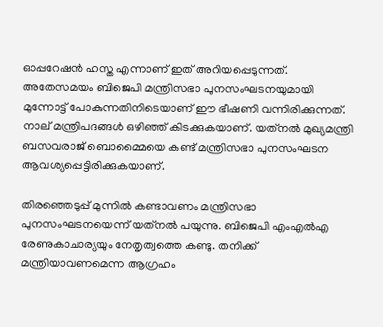ഓപ്പറേഷന്‍ ഹസ്ത എന്നാണ് ഇത് അറിയപ്പെടുന്നത്. അതേസമയം ബിജെപി മന്ത്രിസഭാ പുനസംഘടനയുമായി മുന്നോട്ട് പോകുന്നതിനിടെയാണ് ഈ ഭീഷണി വന്നിരിക്കുന്നത്. നാല് മന്ത്രിപദങ്ങള്‍ ഒഴിഞ്ഞ് കിടക്കുകയാണ്. യത്‌നല്‍ മുഖ്യമന്ത്രി ബസവരാജ് ബൊമ്മൈയെ കണ്ട് മന്ത്രിസഭാ പുനസംഘടന ആവശ്യപ്പെട്ടിരിക്കുകയാണ്.

തിരഞ്ഞെടുപ്പ് മുന്നില്‍ കണ്ടാവണം മന്ത്രിസഭാ പുനസംഘടനയെന്ന് യത്‌നല്‍ പയുന്നു. ബിജെപി എംഎല്‍എ രേണുകാചാര്യയും നേതൃത്വത്തെ കണ്ടു. തനിക്ക് മന്ത്രിയാവണമെന്ന ആഗ്രഹം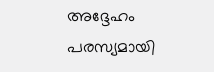അദ്ദേഹം പരസ്യമായി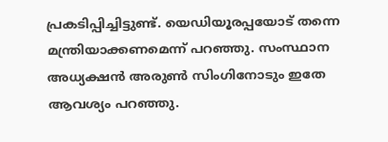പ്രകടിപ്പിച്ചിട്ടുണ്ട്. യെഡിയൂരപ്പയോട് തന്നെ മന്ത്രിയാക്കണമെന്ന് പറഞ്ഞു. സംസ്ഥാന അധ്യക്ഷന്‍ അരുണ്‍ സിംഗിനോടും ഇതേ ആവശ്യം പറഞ്ഞു.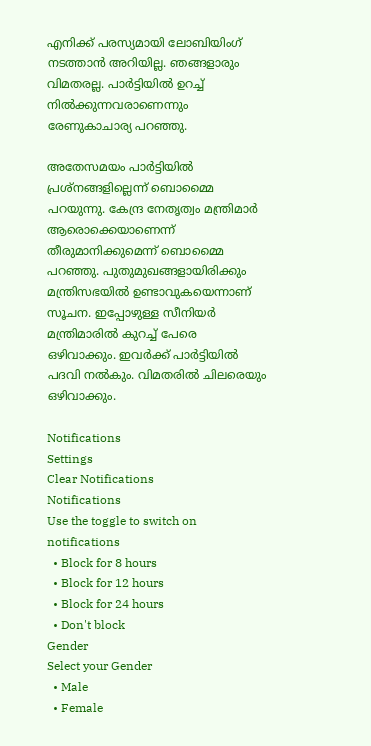എനിക്ക് പരസ്യമായി ലോബിയിംഗ് നടത്താന്‍ അറിയില്ല. ഞങ്ങളാരും വിമതരല്ല. പാര്‍ട്ടിയില്‍ ഉറച്ച് നില്‍ക്കുന്നവരാണെന്നും രേണുകാചാര്യ പറഞ്ഞു.

അതേസമയം പാര്‍ട്ടിയില്‍ പ്രശ്‌നങ്ങളില്ലെന്ന് ബൊമ്മൈ പറയുന്നു. കേന്ദ്ര നേതൃത്വം മന്ത്രിമാര്‍ ആരൊക്കെയാണെന്ന് തീരുമാനിക്കുമെന്ന് ബൊമ്മൈ പറഞ്ഞു. പുതുമുഖങ്ങളായിരിക്കും മന്ത്രിസഭയില്‍ ഉണ്ടാവുകയെന്നാണ് സൂചന. ഇപ്പോഴുള്ള സീനിയര്‍ മന്ത്രിമാരില്‍ കുറച്ച് പേരെ ഒഴിവാക്കും. ഇവര്‍ക്ക് പാര്‍ട്ടിയില്‍ പദവി നല്‍കും. വിമതരില്‍ ചിലരെയും ഒഴിവാക്കും.

Notifications
Settings
Clear Notifications
Notifications
Use the toggle to switch on notifications
  • Block for 8 hours
  • Block for 12 hours
  • Block for 24 hours
  • Don't block
Gender
Select your Gender
  • Male
  • Female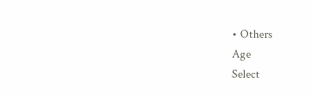• Others
Age
Select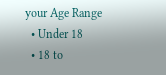your Age Range
  • Under 18
  • 18 to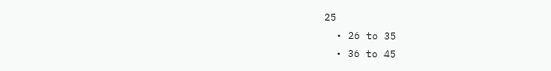25
  • 26 to 35
  • 36 to 45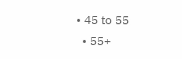• 45 to 55
  • 55+